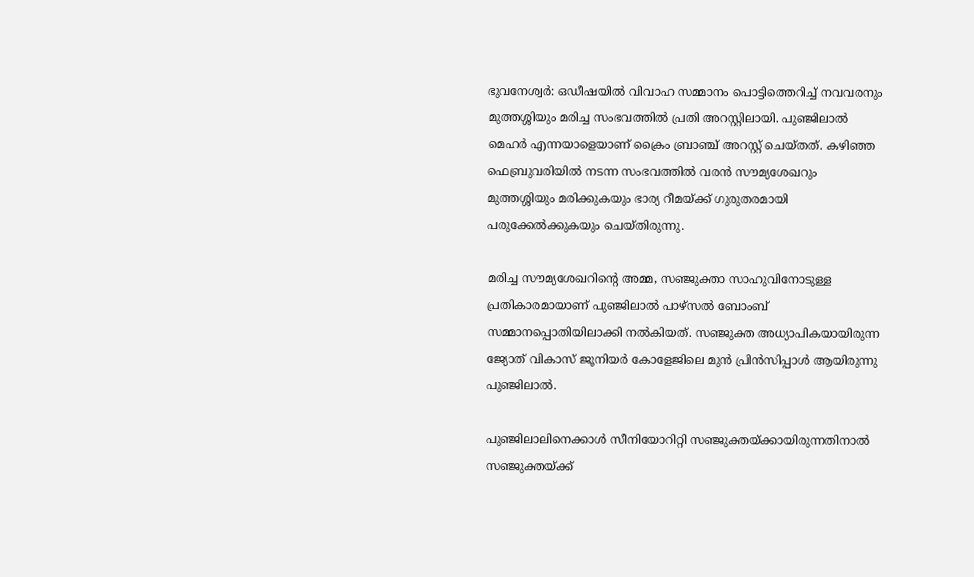ഭുവനേശ്വര്‍: ഒഡീഷയില്‍ വിവാഹ സമ്മാനം പൊട്ടിത്തെറിച്ച് നവവരനും മുത്തശ്ശിയും മരിച്ച സംഭവത്തില്‍ പ്രതി അറസ്റ്റിലായി. പുഞ്ജിലാല്‍ മെഹര്‍ എന്നയാളെയാണ് ക്രൈം ബ്രാഞ്ച് അറസ്റ്റ് ചെയ്തത്. കഴിഞ്ഞ ഫെബ്രുവരിയില്‍ നടന്ന സംഭവത്തില്‍ വരന്‍ സൗമ്യശേഖറും മുത്തശ്ശിയും മരിക്കുകയും ഭാര്യ റീമയ്ക്ക് ഗുരുതരമായി പരുക്കേല്‍ക്കുകയും ചെയ്തിരുന്നു.

മരിച്ച സൗമ്യശേഖറിന്റെ അമ്മ, സഞ്ജുക്താ സാഹുവിനോടുള്ള പ്രതികാരമായാണ് പുഞ്ജിലാല്‍ പാഴ്‌സല്‍ ബോംബ് സമ്മാനപ്പൊതിയിലാക്കി നല്‍കിയത്. സഞ്ജുക്ത അധ്യാപികയായിരുന്ന ജ്യോത് വികാസ് ജൂനിയര്‍ കോളേജിലെ മുന്‍ പ്രിന്‍സിപ്പാള്‍ ആയിരുന്നു പുഞ്ജിലാല്‍.

പുഞ്ജിലാലിനെക്കാള്‍ സീനിയോറിറ്റി സഞ്ജുക്തയ്ക്കായിരുന്നതിനാല്‍ സഞ്ജുക്തയ്ക്ക്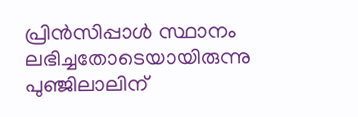പ്രിന്‍സിപ്പാള്‍ സ്ഥാനം ലഭിച്ചതോടെയായിരുന്നു പുഞ്ജിലാലിന്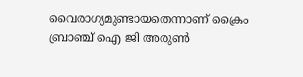വൈരാഗ്യമുണ്ടായതെന്നാണ് ക്രൈം ബ്രാഞ്ച് ഐ ജി അരുണ്‍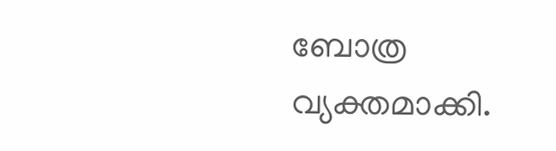ബോത്ര വ്യക്തമാക്കി.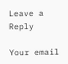Leave a Reply

Your email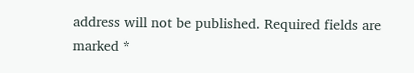address will not be published. Required fields are marked *